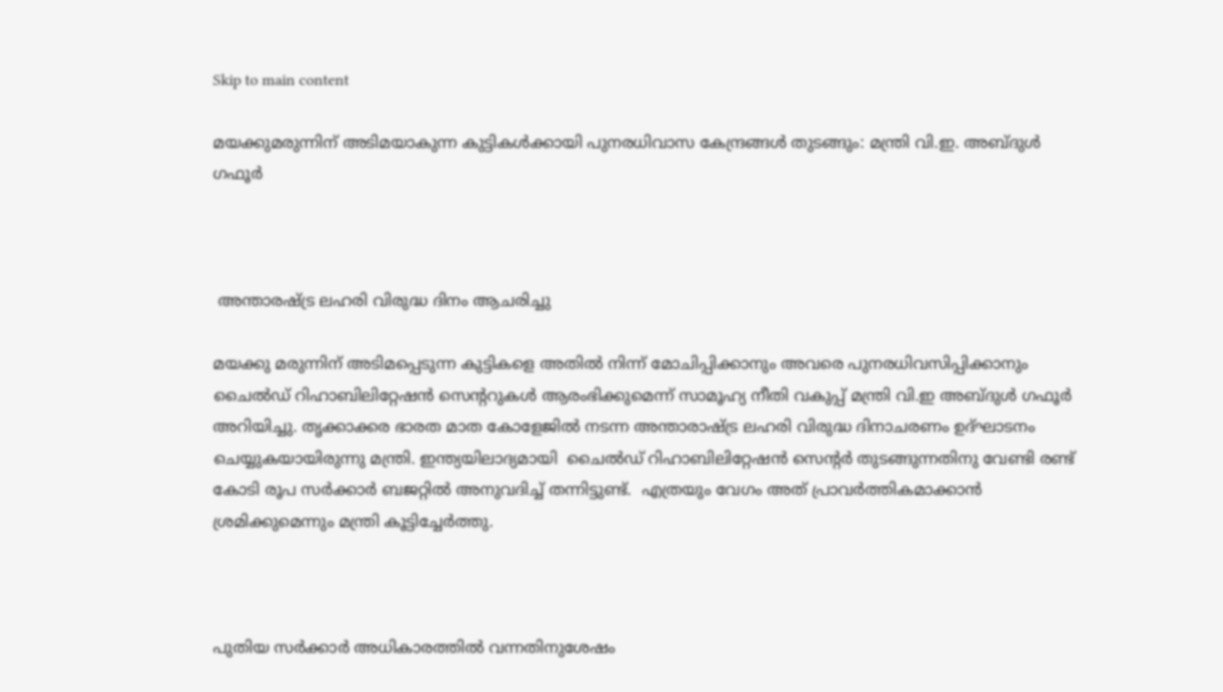Skip to main content

മയക്കുമരുന്നിന് അടിമയാകുന്ന കുട്ടികൾക്കായി പുനരധിവാസ കേന്ദ്രങ്ങൾ തുടങ്ങും: മന്ത്രി വി.ഇ. അബ്ദുൾ ഗഫൂർ



 അന്താരഷ്ട്ര ലഹരി വിരുദ്ധ ദിനം ആചരിച്ചു

മയക്കു മരുന്നിന് അടിമപ്പെടുന്ന കുട്ടികളെ അതിൽ നിന്ന് മോചിപ്പിക്കാനും അവരെ പുനരധിവസിപ്പിക്കാനും ചൈൽഡ് റിഹാബിലിറ്റേഷൻ സെൻ്ററുകൾ ആരംഭിക്കുമെന്ന് സാമൂഹ്യ നീതി വകുപ്പ് മന്ത്രി വി.ഇ അബ്ദുൾ ഗഫൂർ അറിയിച്ചു. തൃക്കാക്കര ഭാരത മാത കോളേജിൽ നടന്ന അന്താരാഷ്ട്ര ലഹരി വിരുദ്ധ ദിനാചരണം ഉദ്ഘാടനം ചെയ്യുകയായിരുന്നു മന്ത്രി. ഇന്ത്യയിലാദ്യമായി  ചൈൽഡ് റിഹാബിലിറ്റേഷൻ സെൻ്റർ തുടങ്ങുന്നതിനു വേണ്ടി രണ്ട് കോടി രൂപ സർക്കാർ ബജറ്റിൽ അനുവദിച്ച് തന്നിട്ടുണ്ട്.  എത്രയും വേഗം അത് പ്രാവർത്തികമാക്കാൻ ശ്രമിക്കുമെന്നും മന്ത്രി കൂട്ടിച്ചേർത്തു.



പുതിയ സർക്കാർ അധികാരത്തിൽ വന്നതിനുശേഷം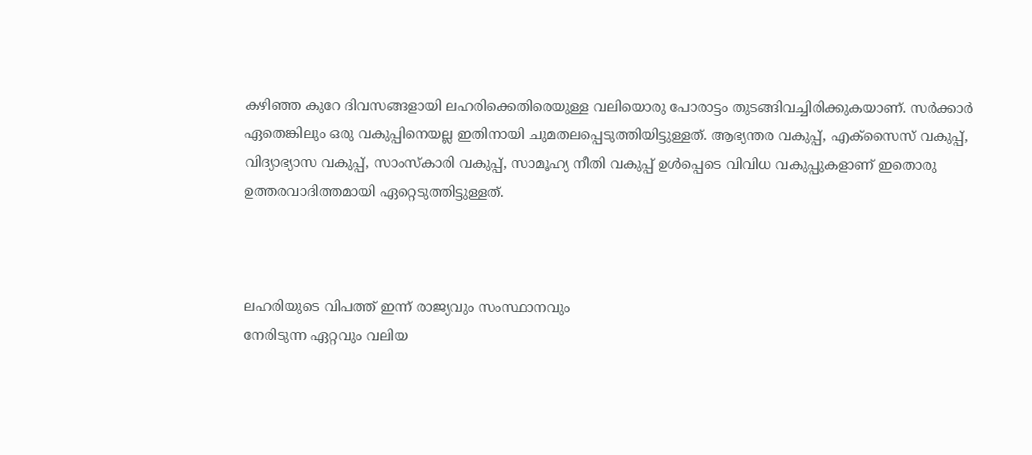കഴിഞ്ഞ കുറേ ദിവസങ്ങളായി ലഹരിക്കെതിരെയുള്ള വലിയൊരു പോരാട്ടം തുടങ്ങിവച്ചിരിക്കുകയാണ്. സർക്കാർ ഏതെങ്കിലും ഒരു വകുപ്പിനെയല്ല ഇതിനായി ചുമതലപ്പെടുത്തിയിട്ടുള്ളത്. ആഭ്യന്തര വകുപ്പ്, എക്സൈസ് വകുപ്പ്, വിദ്യാഭ്യാസ വകുപ്പ്, സാംസ്കാരി വകുപ്പ്, സാമൂഹ്യ നീതി വകുപ്പ് ഉൾപ്പെടെ വിവിധ വകുപ്പുകളാണ് ഇതൊരു ഉത്തരവാദിത്തമായി ഏറ്റെടുത്തിട്ടുള്ളത്.



ലഹരിയുടെ വിപത്ത് ഇന്ന് രാജ്യവും സംസ്ഥാനവും
നേരിടുന്ന ഏറ്റവും വലിയ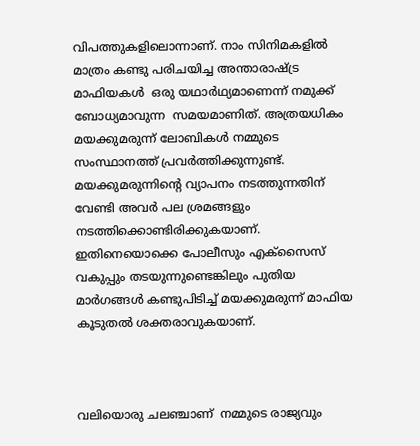വിപത്തുകളിലൊന്നാണ്. നാം സിനിമകളിൽ മാത്രം കണ്ടു പരിചയിച്ച അന്താരാഷ്ട്ര മാഫിയകൾ  ഒരു യഥാർഥ്യമാണെന്ന് നമുക്ക് ബോധ്യമാവുന്ന  സമയമാണിത്. അത്രയധികം മയക്കുമരുന്ന് ലോബികൾ നമ്മുടെ സംസ്ഥാനത്ത് പ്രവർത്തിക്കുന്നുണ്ട്.  മയക്കുമരുന്നിൻ്റെ വ്യാപനം നടത്തുന്നതിന് വേണ്ടി അവർ പല ശ്രമങ്ങളും നടത്തിക്കൊണ്ടിരിക്കുകയാണ്. ഇതിനെയൊക്കെ പോലീസും എക്‌സൈസ് വകുപ്പും തടയുന്നുണ്ടെങ്കിലും പുതിയ മാർഗങ്ങൾ കണ്ടുപിടിച്ച് മയക്കുമരുന്ന് മാഫിയ കൂടുതൽ ശക്തരാവുകയാണ്.



വലിയൊരു ചലഞ്ചാണ്  നമ്മുടെ രാജ്യവും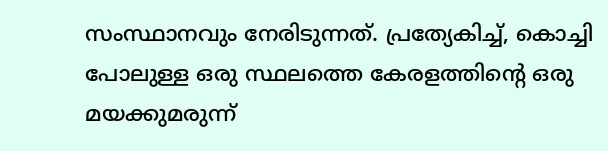സംസ്ഥാനവും നേരിടുന്നത്. പ്രത്യേകിച്ച്, കൊച്ചി പോലുള്ള ഒരു സ്ഥലത്തെ കേരളത്തിന്റെ ഒരു മയക്കുമരുന്ന്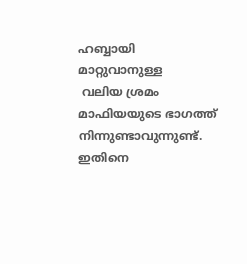ഹബ്ബായി മാറ്റുവാനുള്ള
 വലിയ ശ്രമം മാഫിയയുടെ ഭാഗത്ത് നിന്നുണ്ടാവുന്നുണ്ട്. ഇതിനെ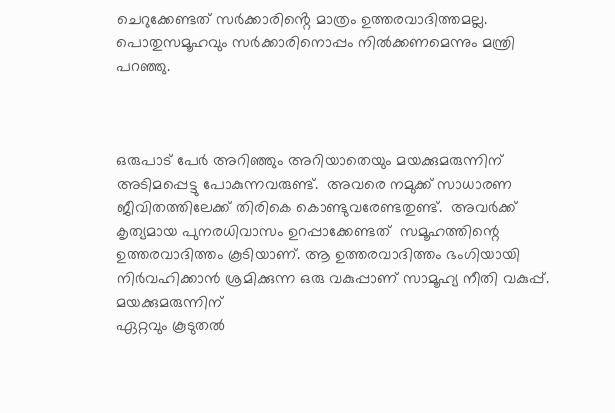ചെറുക്കേണ്ടത് സർക്കാരിൻ്റെ മാത്രം ഉത്തരവാദിത്തമല്ല. പൊതുസമൂഹവും സർക്കാരിനൊപ്പം നിൽക്കണമെന്നും മന്ത്രി പറഞ്ഞു.



ഒരുപാട് പേർ അറിഞ്ഞും അറിയാതെയും മയക്കുമരുന്നിന് അടിമപ്പെട്ടു പോകുന്നവരുണ്ട്.  അവരെ നമുക്ക് സാധാരണ ജീവിതത്തിലേക്ക് തിരികെ കൊണ്ടുവരേണ്ടതുണ്ട്.  അവർക്ക് കൃത്യമായ പുനരധിവാസം ഉറപ്പാക്കേണ്ടത്  സമൂഹത്തിന്റെ ഉത്തരവാദിത്തം കൂടിയാണ്. ആ ഉത്തരവാദിത്തം ഭംഗിയായി  നിർവഹിക്കാൻ ശ്രമിക്കുന്ന ഒരു വകുപ്പാണ് സാമൂഹ്യ നീതി വകുപ്പ്. മയക്കുമരുന്നിന്
ഏറ്റവും കൂടുതൽ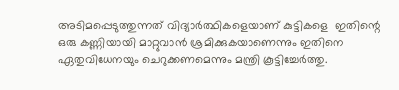അടിമപ്പെടുത്തുന്നത് വിദ്യാർത്ഥികളെയാണ് കുട്ടികളെ  ഇതിന്റെ ഒരു കണ്ണിയായി മാറ്റുവാൻ ശ്രമിക്കുകയാണെന്നും ഇതിനെ ഏതുവിധേനയും ചെറുക്കണമെന്നും മന്ത്രി കൂട്ടിച്ചേർത്തു.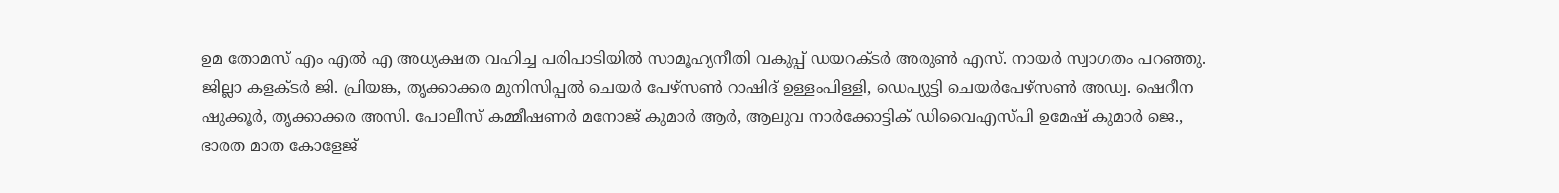ഉമ തോമസ് എം എൽ എ അധ്യക്ഷത വഹിച്ച പരിപാടിയിൽ സാമൂഹ്യനീതി വകുപ്പ് ഡയറക്ടർ അരുൺ എസ്. നായർ സ്വാഗതം പറഞ്ഞു. ജില്ലാ കളക്ടർ ജി. പ്രിയങ്ക, തൃക്കാക്കര മുനിസിപ്പൽ ചെയർ പേഴ്സൺ റാഷിദ് ഉള്ളംപിള്ളി, ഡെപ്യുട്ടി ചെയർപേഴ്സൺ അഡ്വ. ഷെറീന ഷുക്കൂർ, തൃക്കാക്കര അസി. പോലീസ് കമ്മീഷണർ മനോജ് കുമാർ ആർ, ആലുവ നാർക്കോട്ടിക് ഡിവൈഎസ്പി ഉമേഷ് കുമാർ ജെ., ഭാരത മാത കോളേജ്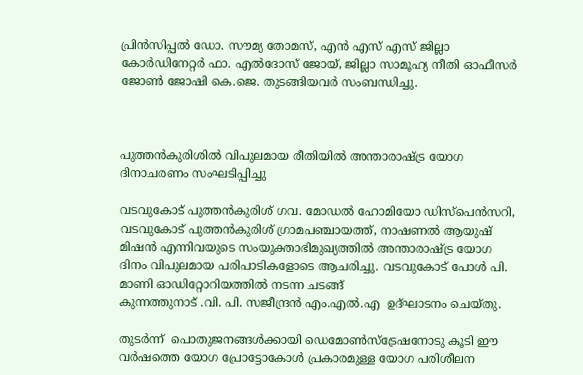പ്രിൻസിപ്പൽ ഡോ. സൗമ്യ തോമസ്, എൻ എസ് എസ് ജില്ലാ കോർഡിനേറ്റർ ഫാ. എൽദോസ് ജോയ്, ജില്ലാ സാമൂഹ്യ നീതി ഓഫീസർ ജോൺ ജോഷി കെ.ജെ. തുടങ്ങിയവർ സംബന്ധിച്ചു.



പുത്തൻകുരിശിൽ വിപുലമായ രീതിയിൽ അന്താരാഷ്ട്ര യോഗ ദിനാചരണം സംഘടിപ്പിച്ചു

വടവുകോട് പുത്തൻകുരിശ് ഗവ. മോഡൽ ഹോമിയോ ഡിസ്പെൻസറി, വടവുകോട് പുത്തൻകുരിശ് ഗ്രാമപഞ്ചായത്ത്, നാഷണൽ ആയുഷ് മിഷൻ എന്നിവയുടെ സംയുക്താഭിമുഖ്യത്തിൽ അന്താരാഷ്ട്ര യോഗ ദിനം വിപുലമായ പരിപാടികളോടെ ആചരിച്ചു. വടവുകോട് പോൾ പി. മാണി ഓഡിറ്റോറിയത്തിൽ നടന്ന ചടങ്ങ്
കുന്നത്തുനാട് .വി. പി. സജീന്ദ്രൻ എം.എൽ.എ  ഉദ്ഘാടനം ചെയ്തു.

തുടർന്ന്  പൊതുജനങ്ങൾക്കായി ഡെമോൺസ്ട്രേഷനോടു കൂടി ഈ വർഷത്തെ യോഗ പ്രോട്ടോകോൾ പ്രകാരമുള്ള യോഗ പരിശീലന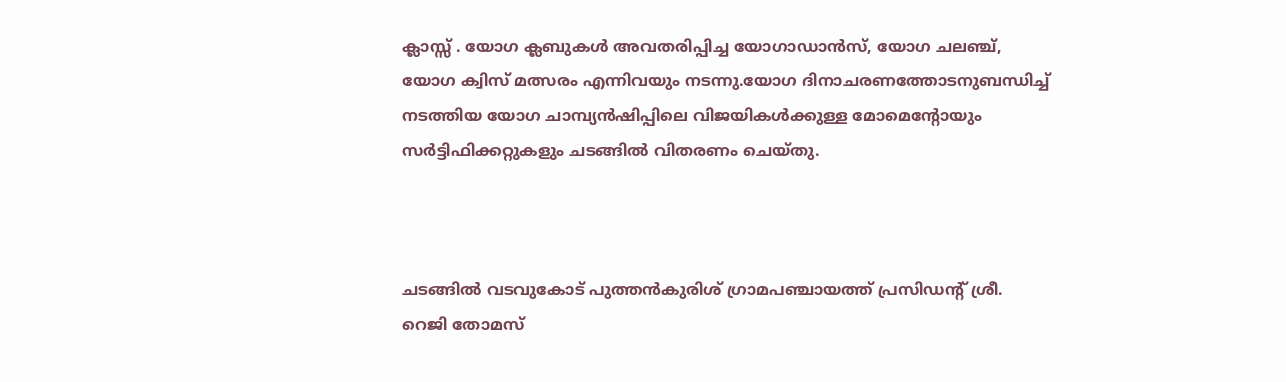ക്ലാസ്സ്‌ . യോഗ ക്ലബുകൾ അവതരിപ്പിച്ച യോഗാഡാൻസ്, യോഗ ചലഞ്ച്, യോഗ ക്വിസ് മത്സരം എന്നിവയും നടന്നു.യോഗ ദിനാചരണത്തോടനുബന്ധിച്ച് നടത്തിയ യോഗ ചാമ്പ്യൻഷിപ്പിലെ വിജയികൾക്കുള്ള മോമെന്റോയും സർട്ടിഫിക്കറ്റുകളും ചടങ്ങിൽ വിതരണം ചെയ്തു.



ചടങ്ങിൽ വടവുകോട് പുത്തൻകുരിശ് ഗ്രാമപഞ്ചായത്ത് പ്രസിഡന്റ് ശ്രീ. റെജി തോമസ്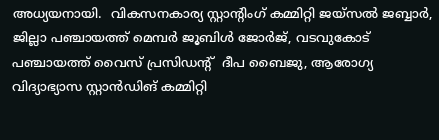അധ്യയനായി.  വികസനകാര്യ സ്റ്റാന്റിംഗ് കമ്മിറ്റി ജയ്സൽ ജബ്ബാർ,  ജില്ലാ പഞ്ചായത്ത് മെമ്പർ ജൂബിൾ ജോർജ്, വടവുകോട് പഞ്ചായത്ത് വൈസ് പ്രസിഡന്റ്‌  ദീപ ബൈജു, ആരോഗ്യ വിദ്യാഭ്യാസ സ്റ്റാൻഡിങ് കമ്മിറ്റി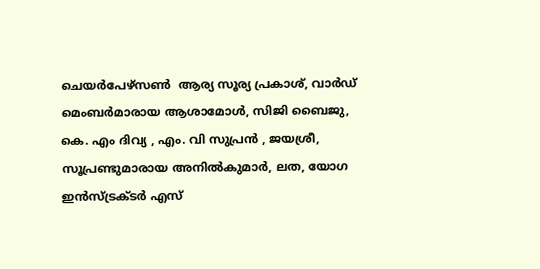ചെയർപേഴ്സൺ  ആര്യ സൂര്യ പ്രകാശ്, വാർഡ് മെംബർമാരായ ആശാമോൾ, സിജി ബൈജു, കെ. എം ദിവ്യ , എം. വി സുപ്രൻ , ജയശ്രീ, സൂപ്രണ്ടുമാരായ അനിൽകുമാർ, ലത, യോഗ ഇൻസ്ട്രക്ടർ എസ്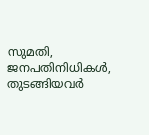സുമതി, ജനപതിനിധികൾ, തുടങ്ങിയവർ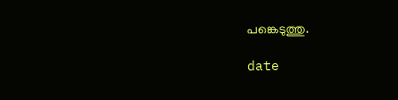പങ്കെടുത്തു.

date